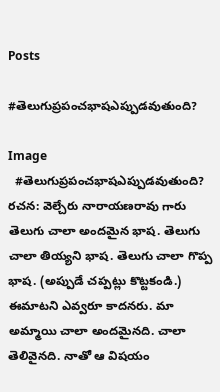Posts

#తెలుగుప్రపంచభాషఎప్పుడవుతుంది?

Image
  #తెలుగుప్రపంచభాషఎప్పుడవుతుంది? రచన: వెల్చేరు నారాయణరావు గారు  తెలుగు చాలా అందమైన భాష. తెలుగు చాలా తియ్యని భాష. తెలుగు చాలా గొప్ప భాష. (అప్పుడే చప్పట్లు కొట్టకండి.) ఈమాటని ఎవ్వరూ కాదనరు. మా అమ్మాయి చాలా అందమైనది. చాలా తెలివైనది. నాతో ఆ విషయం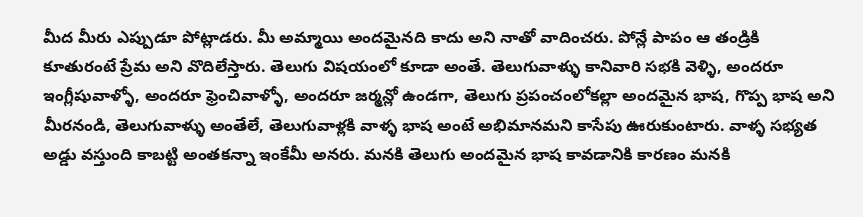మీద మీరు ఎప్పుడూ పోట్లాడరు. మీ అమ్మాయి అందమైనది కాదు అని నాతో వాదించరు. పోన్లే పాపం ఆ తండ్రికి కూతురంటే ప్రేమ అని వొదిలేస్తారు. తెలుగు విషయంలో కూడా అంతే. తెలుగువాళ్ళు కానివారి సభకి వెళ్ళి, అందరూ ఇంగ్లీషువాళ్ళో, అందరూ ఫ్రెంచివాళ్ళో, అందరూ జర్మన్లో ఉండగా, తెలుగు ప్రపంచంలోకల్లా అందమైన భాష, గొప్ప భాష అని మీరనండి, తెలుగువాళ్ళు అంతేలే, తెలుగువాళ్లకి వాళ్ళ భాష అంటే అభిమానమని కాసేపు ఊరుకుంటారు. వాళ్ళ సభ్యత అడ్డు వస్తుంది కాబట్టి అంతకన్నా ఇంకేమీ అనరు. మనకి తెలుగు అందమైన భాష కావడానికి కారణం మనకి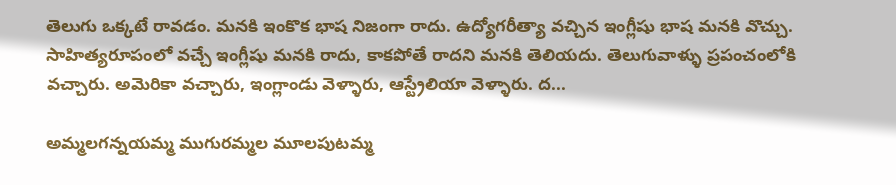తెలుగు ఒక్కటే రావడం. మనకి ఇంకొక భాష నిజంగా రాదు. ఉద్యోగరీత్యా వచ్చిన ఇంగ్లీషు భాష మనకి వొచ్చు. సాహిత్యరూపంలో వచ్చే ఇంగ్లీషు మనకి రాదు, కాకపోతే రాదని మనకి తెలియదు. తెలుగువాళ్ళు ప్రపంచంలోకి వచ్చారు. అమెరికా వచ్చారు, ఇంగ్లాండు వెళ్ళారు, ఆస్ట్రేలియా వెళ్ళారు. ద...

అమ్మలగన్నయమ్మ ముగురమ్మల మూలపుటమ్మ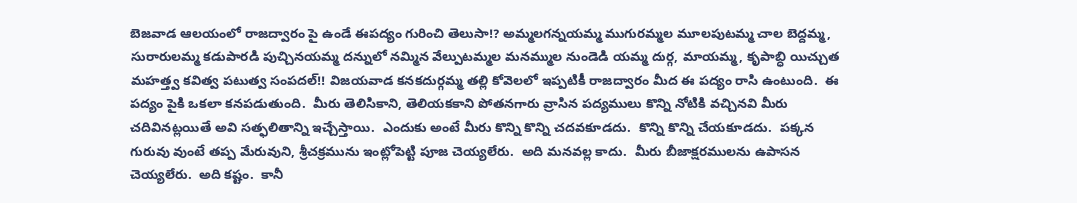బెజవాడ ఆలయంలో రాజద్వారం పై ఉండే ఈపద్యం గురించి తెలుసా!? అమ్మలగన్నయమ్మ ముగురమ్మల మూలపుటమ్మ చాల బెద్దమ్మ, సురారులమ్మ కడుపారడి పుచ్చినయమ్మ దన్నులో నమ్మిన వేల్పుటమ్మల మనమ్ముల నుండెడి యమ్మ దుర్గ, మాయమ్మ, కృపాబ్ధి యిచ్చుత మహత్త్వ కవిత్వ పటుత్వ సంపదల్!! విజయవాడ కనకదుర్గమ్మ తల్లి కోవెలలో ఇప్పటికీ రాజద్వారం మీద ఈ పద్యం రాసి ఉంటుంది.  ఈ పద్యం పైకి ఒకలా కనపడుతుంది.  మీరు తెలిసికాని, తెలియకకాని పోతనగారు వ్రాసిన పద్యములు కొన్ని నోటికి వచ్చినవి మీరు చదివినట్లయితే అవి సత్ఫలితాన్ని ఇచ్చేస్తాయి.  ఎందుకు అంటే మీరు కొన్ని కొన్ని చదవకూడదు.  కొన్ని కొన్ని చేయకూడదు.  పక్కన గురువు వుంటే తప్ప మేరువుని, శ్రీచక్రమును ఇంట్లోపెట్టి పూజ చెయ్యలేరు.  అది మనవల్ల కాదు.  మీరు బీజాక్షరములను ఉపాసన చెయ్యలేరు.  అది కష్టం.  కానీ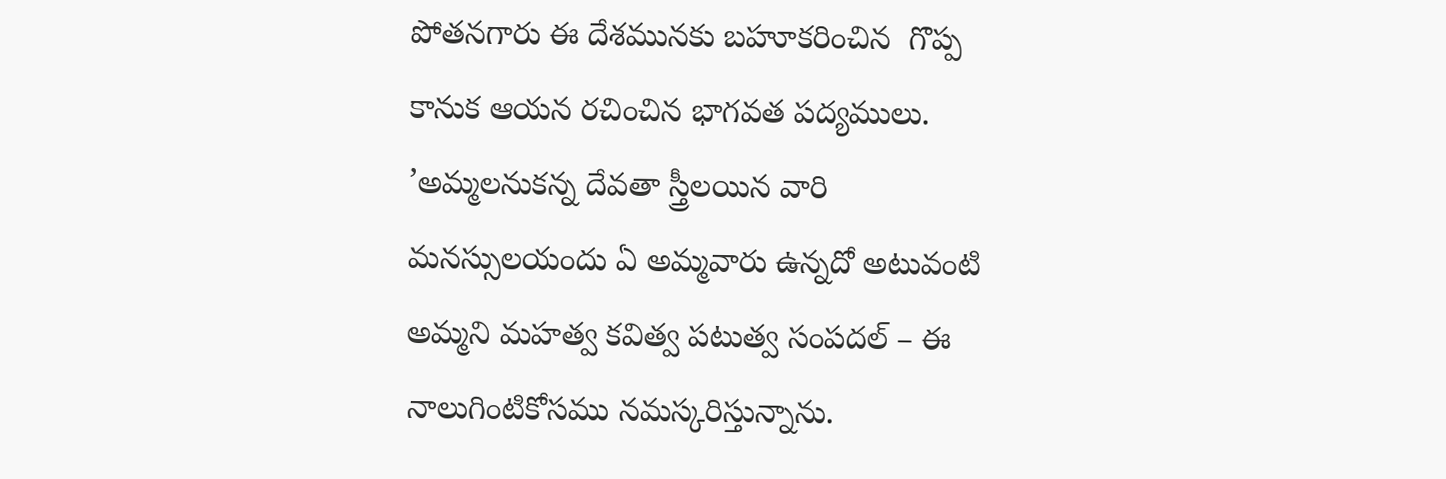పోతనగారు ఈ దేశమునకు బహూకరించిన  గొప్ప కానుక ఆయన రచించిన భాగవత పద్యములు. ’అమ్మలనుకన్న దేవతా స్త్రీలయిన వారి మనస్సులయందు ఏ అమ్మవారు ఉన్నదో అటువంటి అమ్మని మహత్వ కవిత్వ పటుత్వ సంపదల్ – ఈ నాలుగింటికోసము నమస్కరిస్తున్నాను.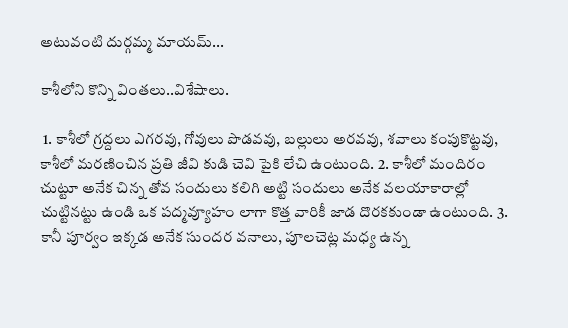అటువంటి దుర్గమ్మ మాయమ్...

కాశీలోని కొన్ని వింతలు..విశేషాలు.

 1. కాశీలో గ్రద్దలు ఎగరవు, గోవులు పొడవవు, బల్లులు అరవవు, శవాలు కంపుకొట్టవు, కాశీలో మరణించిన ప్రతి జీవి కుడి చెవి పైకి లేచి ఉంటుంది. 2. కాశీలో మందిరం చుట్టూ అనేక చిన్న తోవ సందులు కలిగి అట్టి సందులు అనేక వలయాకారాల్లో చుట్టినట్టు ఉండి ఒక పద్మవ్యూహం లాగా కొత్త వారికీ జాడ దొరకకుండా ఉంటుంది. 3. కానీ పూర్వం ఇక్కడ అనేక సుందర వనాలు, పూలచెట్ల మధ్య ఉన్న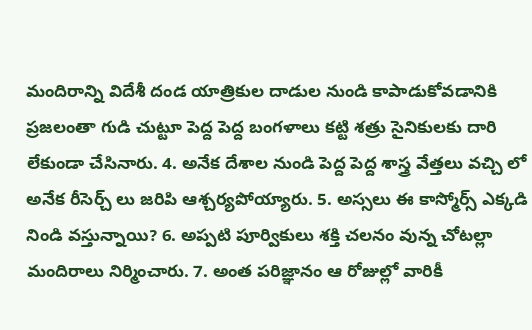మందిరాన్ని విదేశీ దండ యాత్రికుల దాడుల నుండి కాపాడుకోవడానికి ప్రజలంతా గుడి చుట్టూ పెద్ద పెద్ద బంగళాలు కట్టి శత్రు సైనికులకు దారి లేకుండా చేసినారు. 4. అనేక దేశాల నుండి పెద్ద పెద్ద శాస్త్ర వేత్తలు వచ్చి లో అనేక రీసెర్చ్ లు జరిపి ఆశ్చర్యపోయ్యారు. 5. అస్సలు ఈ కాస్మోర్స్ ఎక్కడి నిండి వస్తున్నాయి? 6. అప్పటి పూర్వికులు శక్తి చలనం వున్న చోటల్లా మందిరాలు నిర్మించారు. 7. అంత పరిజ్ఞానం ఆ రోజుల్లో వారికీ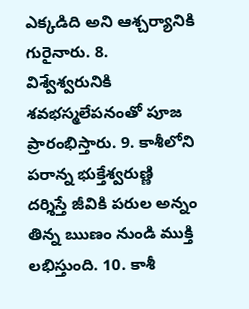ఎక్కడిది అని ఆశ్చర్యానికి గురైనారు. 8. విశ్వేశ్వరునికి శవభస్మలేపనంతో పూజ ప్రారంభిస్తారు. 9. కాశీలోని పరాన్న భుక్తేశ్వరుణ్ణి దర్శిస్తే జీవికి పరుల అన్నం తిన్న ఋణం నుండి ముక్తి లభిస్తుంది. 10. కాశీ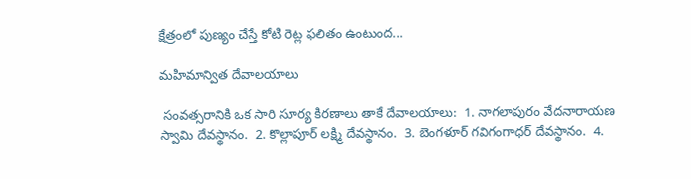క్షేత్రంలో పుణ్యం చేస్తే కోటి రెట్ల ఫలితం ఉంటుంద...

మహిమాన్విత దేవాలయాలు

 సంవత్సరానికి ఒక సారి సూర్య కిరణాలు తాకే దేవాలయాలు:  1. నాగలాపురం వేదనారాయణ స్వామి దేవస్థానం.  2. కొల్లాపూర్ లక్ష్మి దేవస్థానం.  3. బెంగళూర్ గవిగంగాధర్ దేవస్థానం.  4.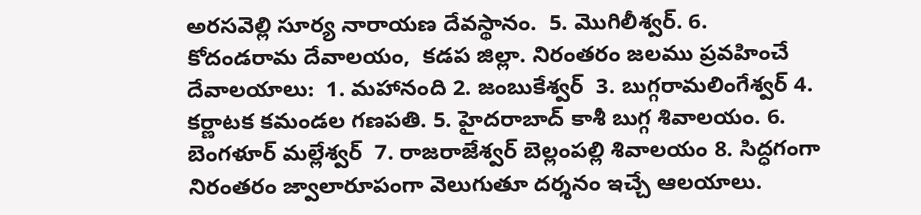అరసవెల్లి సూర్య నారాయణ దేవస్థానం.  5. మొగిలీశ్వర్. 6. కోదండరామ దేవాలయం,  కడప జిల్లా. నిరంతరం జలము ప్రవహించే  దేవాలయాలు:  1. మహానంది 2. జంబుకేశ్వర్  3. బుగ్గరామలింగేశ్వర్ 4. కర్ణాటక కమండల గణపతి. 5. హైదరాబాద్ కాశీ బుగ్గ శివాలయం. 6. బెంగళూర్ మల్లేశ్వర్  7. రాజరాజేశ్వర్ బెల్లంపల్లి శివాలయం 8. సిద్ధగంగా నిరంతరం జ్వాలారూపంగా వెలుగుతూ దర్శనం ఇచ్చే ఆలయాలు.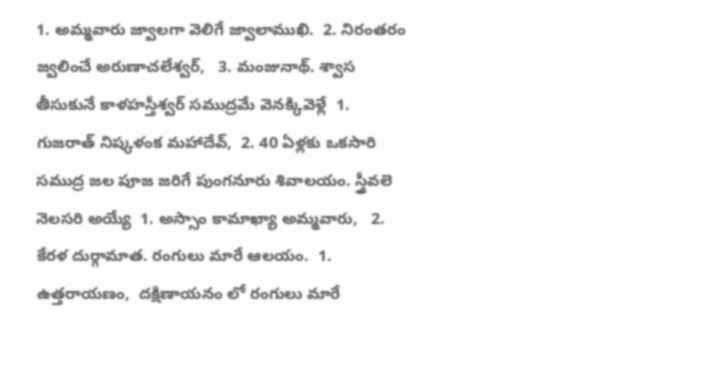1. అమ్మవారు జ్వాలగా వెలిగే జ్వాలాముఖి.  2. నిరంతరం జ్వలించే అరుణాచలేశ్వర్,   3. మంజునాథ్. శ్వాస తీసుకునే కాళహస్తీశ్వర్ సముద్రమే వెనక్కివెళ్లే  1. గుజరాత్ నిష్కళంక మహాదేవ్,  2. 40 ఏళ్లకు ఒకసారి సముద్ర జల పూజ జరిగే పుంగనూరు శివాలయం. స్త్రీవలె నెలసరి అయ్యే  1. అస్సాం కామాఖ్యా అమ్మవారు,   2. కేరళ దుర్గామాత. రంగులు మారే ఆలయం.  1. ఉత్తరాయణం,  దక్షిణాయనం లో రంగులు మారే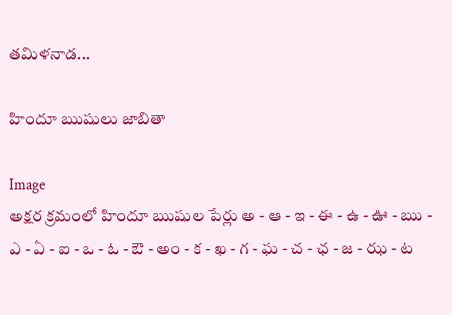తమిళనాడ...

హిందూ ఋషులు జాబితా

Image
అక్షర క్రమంలో హిందూ ఋషుల పేర్లు అ - ఆ - ఇ - ఈ - ఉ - ఊ - ఋ - ఎ - ఏ - ఐ - ఒ - ఓ - ఔ - అం - క - ఖ - గ - ఘ - చ - ఛ - జ - ఝ - ట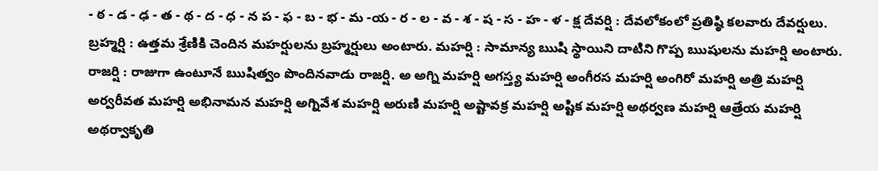- ఠ - డ - ఢ - త - థ - ద - ధ - న ప - ఫ - బ - భ - మ -య - ర - ల - వ - శ - ష - స - హ - ళ - క్ష దేవర్షి : దేవలోకంలో ప్రతిష్ఠి కలవారు దేవర్షులు. బ్రహ్మర్షి : ఉత్తమ శ్రేణికి చెందిన మహర్షులను బ్రహ్మర్షులు అంటారు. మహర్షి : సామాన్య ఋషి స్థాయిని దాటిని గొప్ప ఋషులను మహర్షి అంటారు. రాజర్షి : రాజుగా ఉంటూనే ఋషిత్వం పొందినవాడు రాజర్షి. అ అగ్ని మహర్షి అగస్త్య మహర్షి అంగీరస మహర్షి అంగిరో మహర్షి అత్రి మహర్షి అర్వరీవత మహర్షి అభినామన మహర్షి అగ్నివేశ మహర్షి అరుణి మహర్షి అష్టావక్ర మహర్షి అష్టిక మహర్షి అథర్వణ మహర్షి ఆత్రేయ మహర్షి అథర్వాకృతి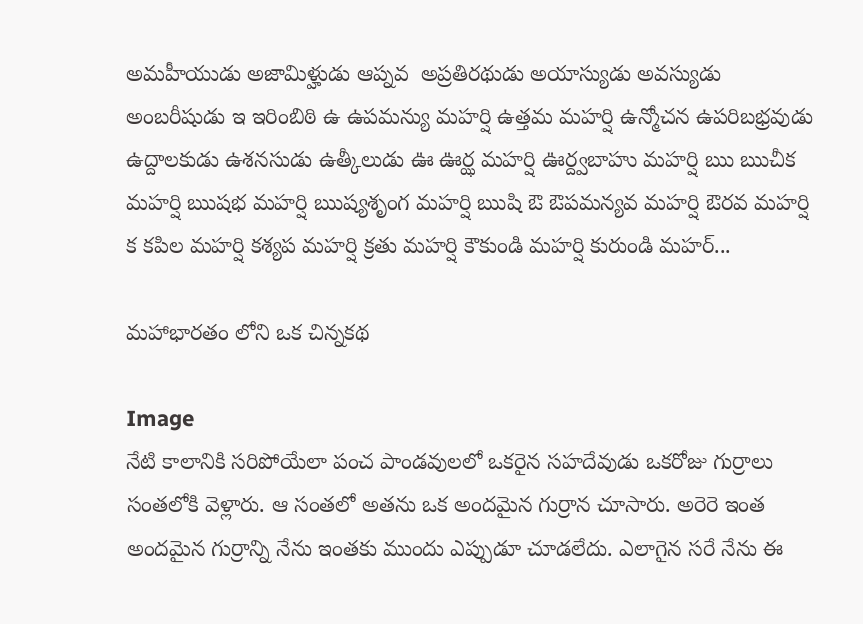అమహీయుడు అజామిళ్హుడు ఆప్నవ  అప్రతిరథుడు అయాస్యుడు అవస్యుడు అంబరీషుడు ఇ ఇరింబిఠి ఉ ఉపమన్యు మహర్షి ఉత్తమ మహర్షి ఉన్మోచన ఉపరిబభ్రవుడు ఉద్దాలకుడు ఉశనసుడు ఉత్కీలుడు ఊ ఊర్ఝ మహర్షి ఊర్ద్వబాహు మహర్షి ఋ ఋచీక మహర్షి ఋషభ మహర్షి ఋష్యశృంగ మహర్షి ఋషి ఔ ఔపమన్యవ మహర్షి ఔరవ మహర్షి క కపిల మహర్షి కశ్యప మహర్షి క్రతు మహర్షి కౌకుండి మహర్షి కురుండి మహర్...

మహాభారతం లోని ఒక చిన్నకథ

Image
నేటి కాలానికి సరిపోయేలా పంచ పాండవులలో ఒకరైన సహదేవుడు ఒకరోజు గుర్రాలు సంతలోకి వెళ్లారు. ఆ సంతలో అతను ఒక అందమైన గుర్రాన చూసారు. అరెరె ఇంత అందమైన గుర్రాన్ని నేను ఇంతకు ముందు ఎప్పుడూ చూడలేదు. ఎలాగైన సరే నేను ఈ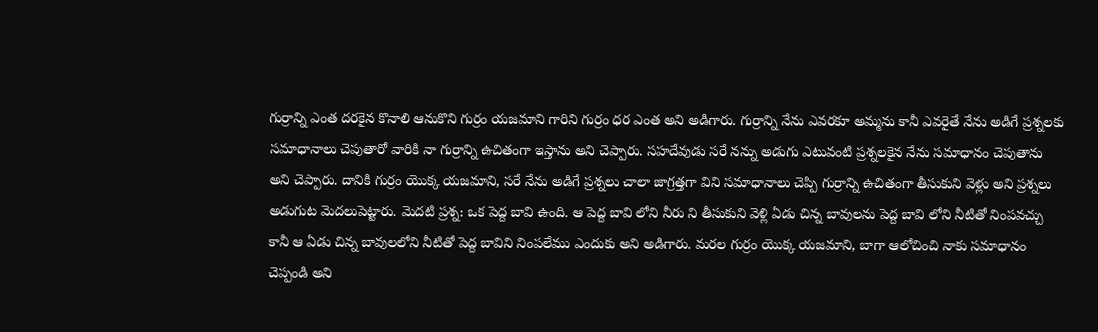గుర్రాన్ని ఎంత దరకైన కొనాలి ఆనుకొని గుర్రం యజమాని గారిని గుర్రం ధర ఎంత అని అడిగారు. గుర్రాన్ని నేను ఎవరకూ అమ్మను కానీ ఎవరైతే నేను అడిగే ప్రశ్నలకు సమాధానాలు చెపుతారో వారికి నా గుర్రాన్ని ఉచితంగా ఇస్తాను అని చెప్పారు. సహదేవుడు సరే నన్ను అడుగు ఎటువంటి ప్రశ్నలకైన నేను సమాధానం చెపుతాను అని చెప్పారు. దానికి గుర్రం యొక్క యజమాని, సరే నేను అడిగే ప్రశ్నలు చాలా జాగ్రత్తగా విని సమాధానాలు చెప్పి గుర్రాన్ని ఉచితంగా తీసుకుని వెళ్లు అని ప్రశ్నలు అడుగుట మెదలుపెట్టారు. మెదటి ప్రశ్న: ఒక పెద్ద బావి ఉంది. ఆ పెద్ద బావి లోని నీరు ని తీసుకుని వెళ్లి ఏడు చిన్న బావులను పెద్ద బావి లోని నీటితో నింపవచ్చు కానీ ఆ ఏడు చిన్న బావులలోని నీటితో పెద్ద బావిని నింపలేము ఎందుకు అని అడిగారు. మరల గుర్రం యొక్క యజమాని, బాగా ఆలోచించి నాకు సమాధానం చెప్పండి అని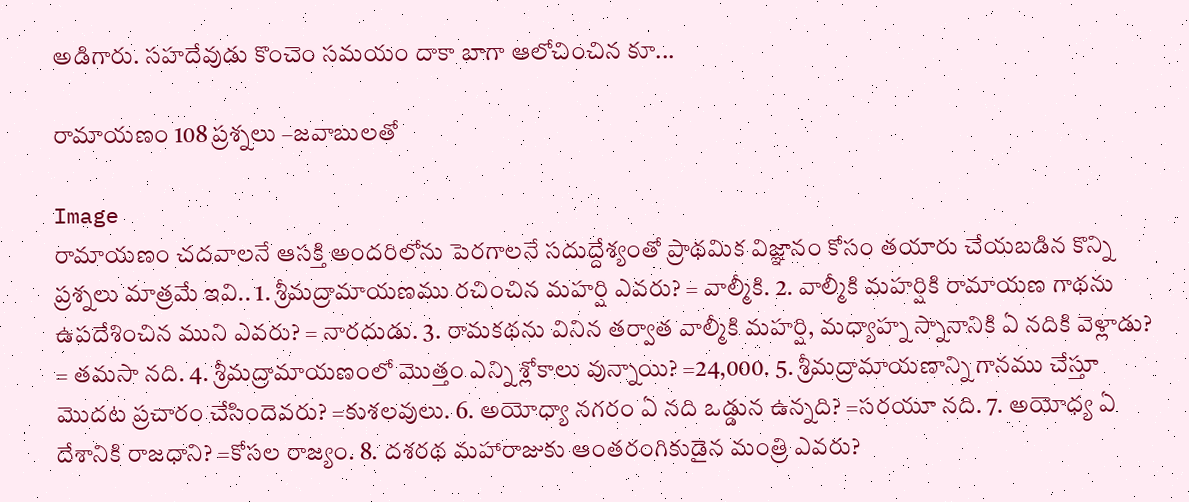అడిగారు. సహదేవుడు కొంచెం సమయం దాకా బాగా ఆలోచించిన కూ...

రామాయణం‌ 108 ప్రశ్నలు –జవాబులతో

Image
రామాయణం చదవాలనే ఆసక్తి అందరిలోను పెరగాలనే సదుద్దేశ్యంతో ప్రాథమిక విజ్ఞానం కోసం తయారు చేయబడిన కొన్ని ప్రశ్నలు మాత్రమే ఇవి.. 1. శ్రీమద్రామాయణము రచించిన మహర్షి ఎవరు? = వాల్మీకి. 2. వాల్మీకి మహర్షికి రామాయణ గాథను ఉపదేశించిన ముని ఎవరు? = నారదుడు. 3. రామకథను వినిన తర్వాత వాల్మీకి మహర్షి, మధ్యాహ్న స్నానానికి ఏ నదికి వెళ్లాడు? = తమసా నది. 4. శ్రీమద్రామాయణంలో మొత్తం ఎన్ని శ్లోకాలు వున్నాయి? =24,000. 5. శ్రీమద్రామాయణాన్ని గానము చేస్తూ మొదట ప్రచారం చేసిందెవరు? =కుశలవులు. 6. అయోధ్యా నగరం ఏ నది ఒడ్డున ఉన్నది? =సరయూ నది. 7. అయోధ్య ఏ దేశానికి రాజధాని? =కోసల రాజ్యం. 8. దశరథ మహారాజుకు ఆంతరంగికుడైన మంత్రి ఎవరు?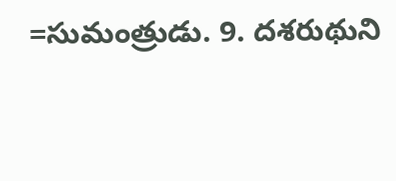=సుమంత్రుడు. 9. దశరుథుని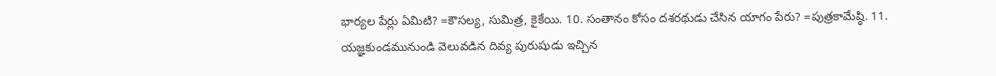భార్యల పేర్లు ఏమిటి? =కౌసల్య, సుమిత్ర, కైకేయి. 10. సంతానం కోసం దశరథుడు చేసిన యాగం పేరు? =పుత్రకామేష్ఠి. 11. యజ్ఞకుండమునుండి వెలువడిన దివ్య పురుషుడు ఇచ్చిన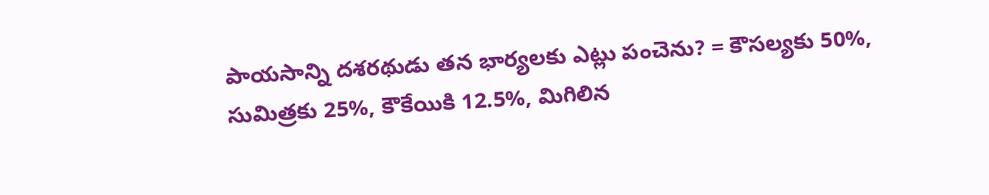పాయసాన్ని దశరథుడు తన భార్యలకు ఎట్లు పంచెను? = కౌసల్యకు 50%, సుమిత్రకు 25%, కౌకేయికి 12.5%, మిగిలిన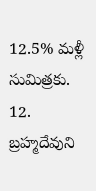12.5% మళ్లీ సుమిత్రకు. 12. బ్రహ్మదేవుని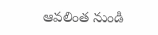ఆవలింత నుండి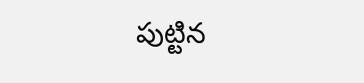పుట్టిన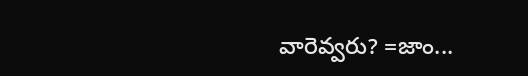వారెవ్వరు? =జాం...